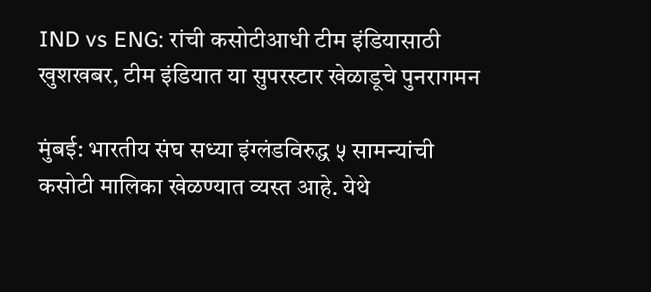IND vs ENG: रांची कसोटीआधी टीम इंडियासाठी खुशखबर, टीम इंडियात या सुपरस्टार खेळाडूचे पुनरागमन

मुंबई: भारतीय संघ सध्या इंग्लंडविरुद्ध ५ सामन्यांची कसोटी मालिका खेळण्यात व्यस्त आहे. येथे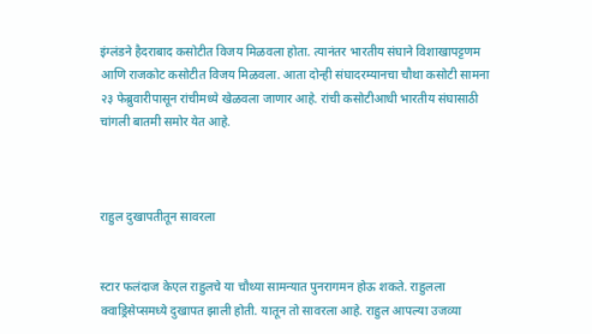इंग्लंडने हैदराबाद कसोटीत विजय मिळवला होता. त्यानंतर भारतीय संघाने विशाखापट्टणम आणि राजकोट कसोटीत विजय मिळवला. आता दोन्ही संघादरम्यानचा चौथा कसोटी सामना २३ फेब्रुवारीपासून रांचीमध्ये खेळवला जाणार आहे. रांची कसोटीआधी भारतीय संघासाठी चांगली बातमी समोर येत आहे.



राहुल दुखापतीतून सावरला


स्टार फलंदाज केएल राहुलचे या चौथ्या सामन्यात पुनरागमन होऊ शकते. राहुलला क्वाड्रिसेप्समध्ये दुखापत झाली होती. यातून तो सावरला आहे. राहुल आपल्या उजव्या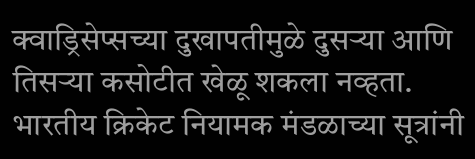क्वाड्रिसेप्सच्या दुखापतीमुळे दुसऱ्या आणि तिसऱ्या कसोटीत खेळू शकला नव्हता. भारतीय क्रिकेट नियामक मंडळाच्या सूत्रांनी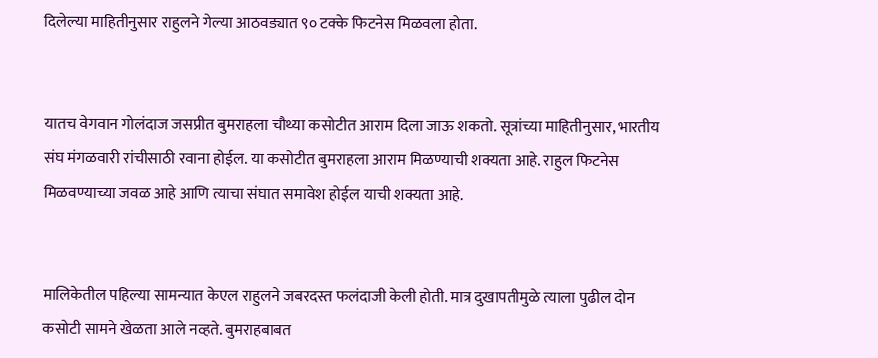दिलेल्या माहितीनुसार राहुलने गेल्या आठवड्यात ९० टक्के फिटनेस मिळवला होता.


यातच वेगवान गोलंदाज जसप्रीत बुमराहला चौथ्या कसोटीत आराम दिला जाऊ शकतो. सूत्रांच्या माहितीनुसार, भारतीय संघ मंगळवारी रांचीसाठी रवाना होईल. या कसोटीत बुमराहला आराम मिळण्याची शक्यता आहे. राहुल फिटनेस मिळवण्याच्या जवळ आहे आणि त्याचा संघात समावेश होईल याची शक्यता आहे.


मालिकेतील पहिल्या सामन्यात केएल राहुलने जबरदस्त फलंदाजी केली होती. मात्र दुखापतीमुळे त्याला पुढील दोन कसोटी सामने खेळता आले नव्हते. बुमराहबाबत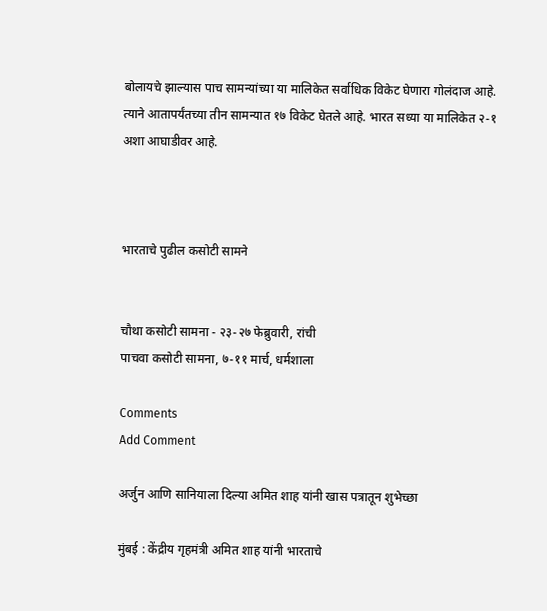बोलायचे झाल्यास पाच सामन्यांच्या या मालिकेत सर्वाधिक विकेट घेणारा गोलंदाज आहे. त्याने आतापर्यंतच्या तीन सामन्यात १७ विकेट घेतले आहे. भारत सध्या या मालिकेत २-१ अशा आघाडीवर आहे.



भारताचे पुढील कसोटी सामने


चौथा कसोटी सामना - २३-२७ फेब्रुवारी, रांची
पाचवा कसोटी सामना, ७-११ मार्च, धर्मशाला

Comments
Add Comment

अर्जुन आणि सानियाला दिल्या अमित शाह यांनी खास पत्रातून शुभेच्छा

मुंबई : केंद्रीय गृहमंत्री अमित शाह यांनी भारताचे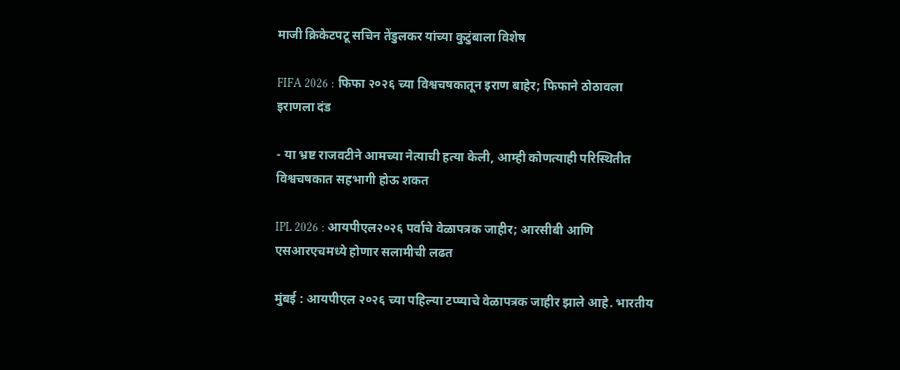माजी क्रिकेटपटू सचिन तेंडुलकर यांच्या कुटुंबाला विशेष

FIFA 2026 : फिफा २०२६ च्या विश्वचषकातून इराण बाहेर; फिफाने ठोठावला इराणला दंड

- या भ्रष्ट राजवटीने आमच्या नेत्याची हत्या केली, आम्ही कोणत्याही परिस्थितीत विश्वचषकात सहभागी होऊ शकत

IPL 2026 : आयपीएल२०२६ पर्वाचे वेळापत्रक जाहीर; आरसीबी आणि एसआरएचमध्ये होणार सलामीची लढत

मुंबई : आयपीएल २०२६ च्या पहिल्या टप्प्याचे वेळापत्रक जाहीर झाले आहे. भारतीय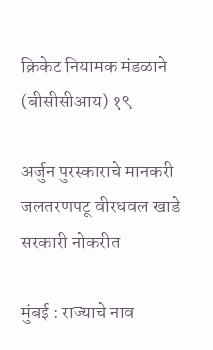क्रिकेट नियामक मंडळाने (बीसीसीआय) १९

अर्जुन पुरस्काराचे मानकरी जलतरणपटू वीरधवल खाडे सरकारी नोकरीत

मुंबई : राज्याचे नाव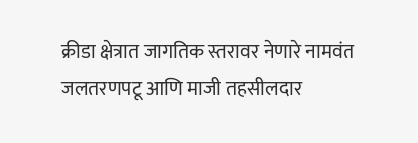क्रीडा क्षेत्रात जागतिक स्तरावर नेणारे नामवंत जलतरणपटू आणि माजी तहसीलदार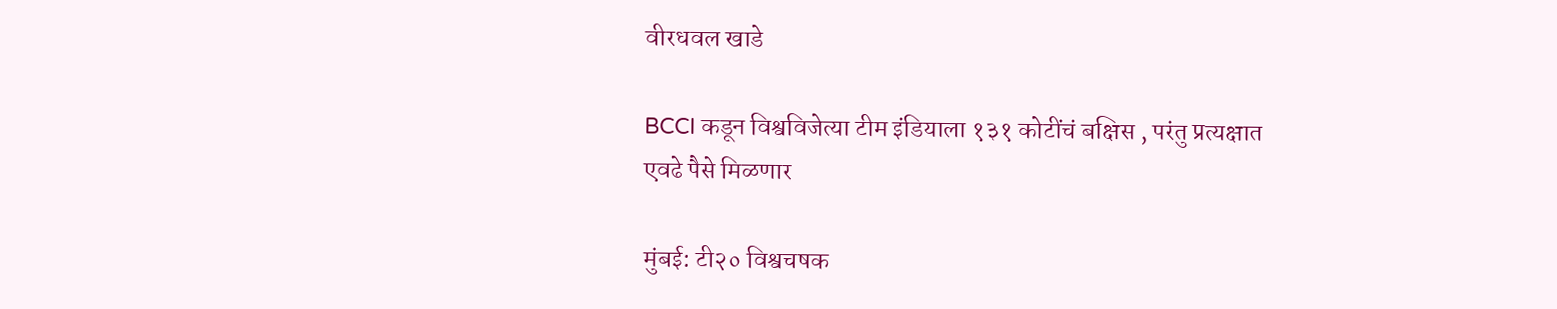वीरधवल खाडे

BCCI कडून विश्वविजेत्या टीम इंडियाला १३१ कोटींचं बक्षिस , परंतु प्रत्यक्षात एवढे पैसे मिळणार

मुंबई: टी२० विश्वचषक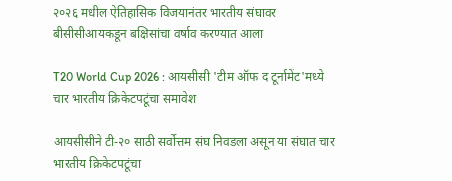२०२६ मधील ऐतिहासिक विजयानंतर भारतीय संघावर बीसीसीआयकडून बक्षिसांचा वर्षाव करण्यात आला

T20 World Cup 2026 : आयसीसी 'टीम ऑफ द टूर्नामेंट'मध्ये चार भारतीय क्रिकेटपटूंचा समावेश

आयसीसीने टी-२० साठी सर्वोत्तम संघ निवडला असून या संघात चार भारतीय क्रिकेटपटूंचा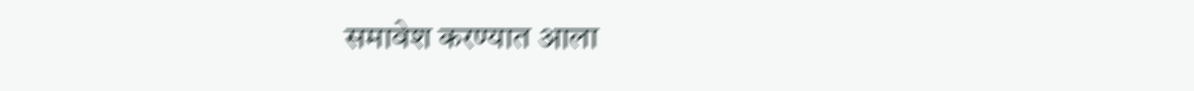समावेश करण्यात आला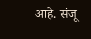आहे. संजू